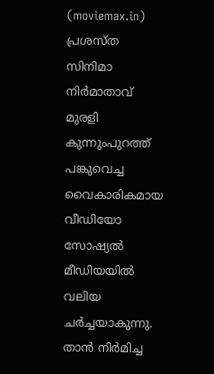(moviemax.in) പ്രശസ്ത സിനിമാ നിർമാതാവ് മുരളി കുന്നുംപുറത്ത് പങ്കുവെച്ച വൈകാരികമായ വീഡിയോ സോഷ്യൽ മീഡിയയിൽ വലിയ ചർച്ചയാകുന്നു. താൻ നിർമിച്ച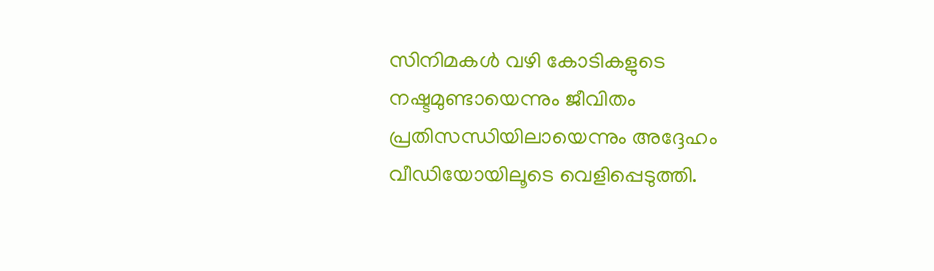സിനിമകൾ വഴി കോടികളുടെ നഷ്ടമുണ്ടായെന്നും ജീവിതം പ്രതിസന്ധിയിലായെന്നും അദ്ദേഹം വീഡിയോയിലൂടെ വെളിപ്പെടുത്തി.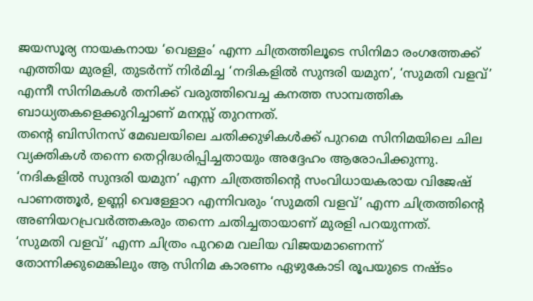ജയസൂര്യ നായകനായ ‘വെള്ളം’ എന്ന ചിത്രത്തിലൂടെ സിനിമാ രംഗത്തേക്ക് എത്തിയ മുരളി, തുടർന്ന് നിർമിച്ച ‘നദികളിൽ സുന്ദരി യമുന’, ‘സുമതി വളവ്’ എന്നീ സിനിമകൾ തനിക്ക് വരുത്തിവെച്ച കനത്ത സാമ്പത്തിക ബാധ്യതകളെക്കുറിച്ചാണ് മനസ്സ് തുറന്നത്.
തന്റെ ബിസിനസ് മേഖലയിലെ ചതിക്കുഴികൾക്ക് പുറമെ സിനിമയിലെ ചില വ്യക്തികൾ തന്നെ തെറ്റിദ്ധരിപ്പിച്ചതായും അദ്ദേഹം ആരോപിക്കുന്നു. ‘നദികളിൽ സുന്ദരി യമുന’ എന്ന ചിത്രത്തിന്റെ സംവിധായകരായ വിജേഷ് പാണത്തൂർ, ഉണ്ണി വെള്ളോറ എന്നിവരും ‘സുമതി വളവ്’ എന്ന ചിത്രത്തിന്റെ അണിയറപ്രവർത്തകരും തന്നെ ചതിച്ചതായാണ് മുരളി പറയുന്നത്.
‘സുമതി വളവ്’ എന്ന ചിത്രം പുറമെ വലിയ വിജയമാണെന്ന് തോന്നിക്കുമെങ്കിലും ആ സിനിമ കാരണം ഏഴുകോടി രൂപയുടെ നഷ്ടം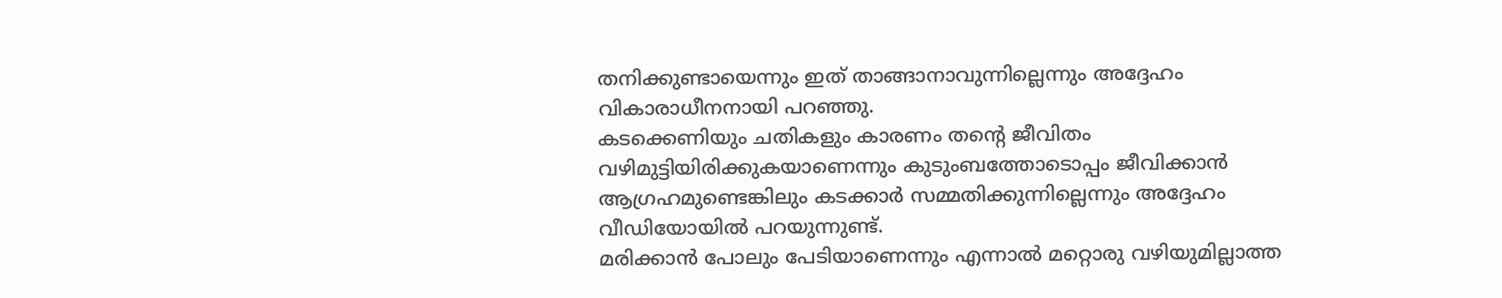തനിക്കുണ്ടായെന്നും ഇത് താങ്ങാനാവുന്നില്ലെന്നും അദ്ദേഹം വികാരാധീനനായി പറഞ്ഞു.
കടക്കെണിയും ചതികളും കാരണം തന്റെ ജീവിതം വഴിമുട്ടിയിരിക്കുകയാണെന്നും കുടുംബത്തോടൊപ്പം ജീവിക്കാൻ ആഗ്രഹമുണ്ടെങ്കിലും കടക്കാർ സമ്മതിക്കുന്നില്ലെന്നും അദ്ദേഹം വീഡിയോയിൽ പറയുന്നുണ്ട്.
മരിക്കാൻ പോലും പേടിയാണെന്നും എന്നാൽ മറ്റൊരു വഴിയുമില്ലാത്ത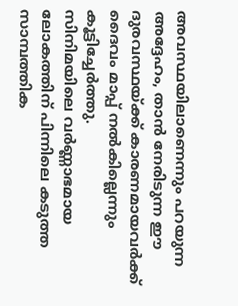അവസ്ഥയിലാണെന്നും പറയുന്ന അദ്ദേഹം, താൻ നേരിടുന്ന ഈ ദുരവസ്ഥയ്ക്ക് കാരണമായവർക്ക് ദൈവം മാപ്പ് നൽകില്ലെന്നും കൂട്ടിച്ചേർത്തു.
സിനിമയിലെ വർണ്ണാഭമായ ലോകത്തിന് പിന്നിലെ കടുത്ത സാമ്പത്തിക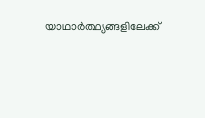യാഥാർത്ഥ്യങ്ങളിലേക്ക്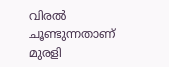വിരൽ ചൂണ്ടുന്നതാണ് മുരളി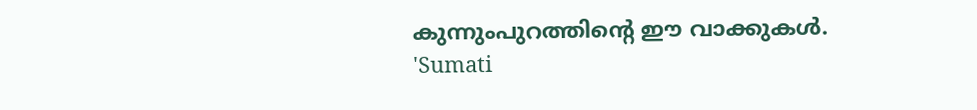കുന്നുംപുറത്തിന്റെ ഈ വാക്കുകൾ.
'Sumati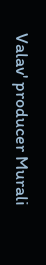Valav' producer Murali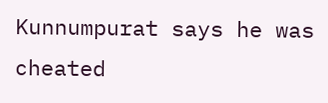Kunnumpurat says he was cheated